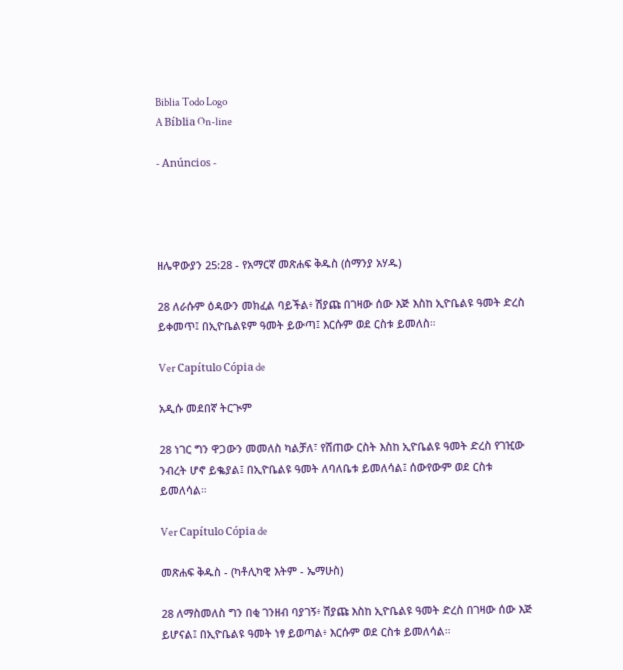Biblia Todo Logo
A Bíblia On-line

- Anúncios -




ዘሌዋውያን 25:28 - የአማርኛ መጽሐፍ ቅዱስ (ሰማንያ አሃዱ)

28 ለራሱም ዕዳውን መክፈል ባይችል፥ ሽያጩ በገዛው ሰው እጅ እስከ ኢዮቤልዩ ዓመት ድረስ ይቀመጥ፤ በኢዮቤልዩም ዓመት ይውጣ፤ እርሱም ወደ ርስቱ ይመለስ።

Ver Capítulo Cópia de

አዲሱ መደበኛ ትርጒም

28 ነገር ግን ዋጋውን መመለስ ካልቻለ፣ የሸጠው ርስት እስከ ኢዮቤልዩ ዓመት ድረስ የገዢው ንብረት ሆኖ ይቈያል፤ በኢዮቤልዩ ዓመት ለባለቤቱ ይመለሳል፤ ሰውየውም ወደ ርስቱ ይመለሳል።

Ver Capítulo Cópia de

መጽሐፍ ቅዱስ - (ካቶሊካዊ እትም - ኤማሁስ)

28 ለማስመለስ ግን በቂ ገንዘብ ባያገኝ፥ ሽያጩ እስከ ኢዮቤልዩ ዓመት ድረስ በገዛው ሰው እጅ ይሆናል፤ በኢዮቤልዩ ዓመት ነፃ ይወጣል፥ እርሱም ወደ ርስቱ ይመለሳል።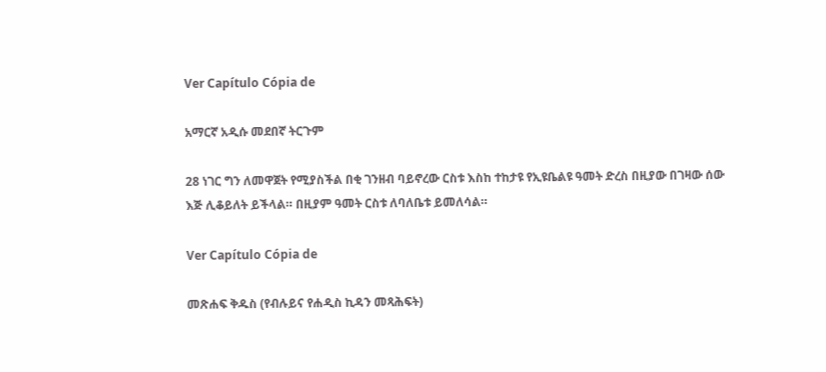Ver Capítulo Cópia de

አማርኛ አዲሱ መደበኛ ትርጉም

28 ነገር ግን ለመዋጀት የሚያስችል በቂ ገንዘብ ባይኖረው ርስቱ እስከ ተከታዩ የኢዩቤልዩ ዓመት ድረስ በዚያው በገዛው ሰው እጅ ሊቆይለት ይችላል። በዚያም ዓመት ርስቱ ለባለቤቱ ይመለሳል።

Ver Capítulo Cópia de

መጽሐፍ ቅዱስ (የብሉይና የሐዲስ ኪዳን መጻሕፍት)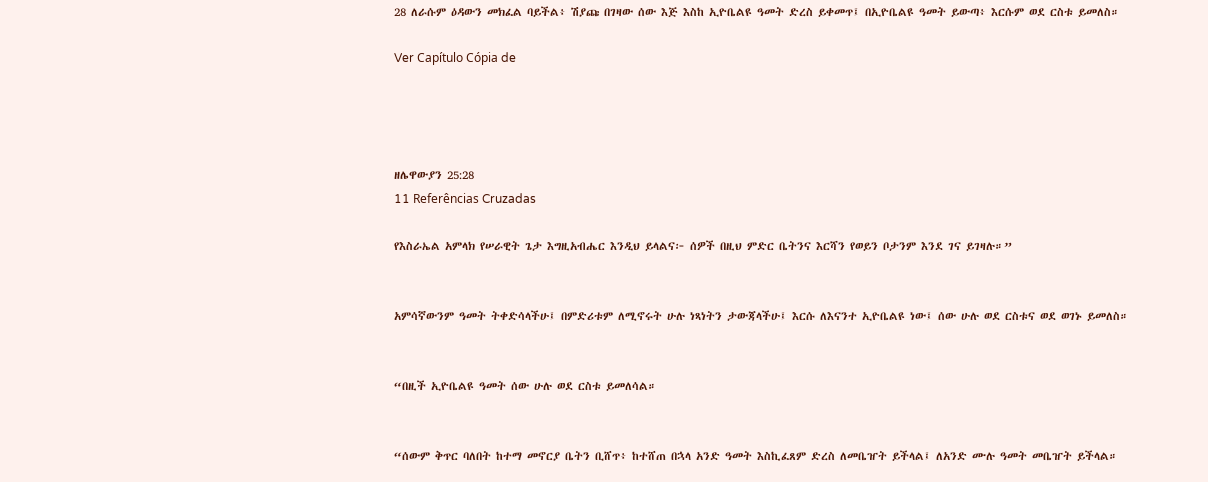28 ለራሱም ዕዳውን መክፈል ባይችል፥ ሽያጩ በገዛው ሰው እጅ እስከ ኢዮቤልዩ ዓመት ድረስ ይቀመጥ፤ በኢዮቤልዩ ዓመት ይውጣ፥ እርሱም ወደ ርስቱ ይመለስ።

Ver Capítulo Cópia de




ዘሌዋውያን 25:28
11 Referências Cruzadas

የእስራኤል አምላክ የሠራዊት ጌታ እግዚአብሔር እንዲህ ይላልና፦ ሰዎች በዚህ ምድር ቤትንና እርሻን የወይን ቦታንም እንደ ገና ይገዛሉ።”


አምሳኛውንም ዓመት ትቀድሳላችሁ፤ በምድሪቱም ለሚኖሩት ሁሉ ነጻነትን ታውጃላችሁ፤ እርሱ ለእናንተ ኢዮቤልዩ ነው፤ ሰው ሁሉ ወደ ርስቱና ወደ ወገኑ ይመለስ።


“በዚች ኢዮቤልዩ ዓመት ሰው ሁሉ ወደ ርስቱ ይመለሳል።


“ሰውም ቅጥር ባለበት ከተማ መኖርያ ቤትን ቢሸጥ፥ ከተሸጠ በኋላ አንድ ዓመት እስኪፈጸም ድረስ ለመቤዠት ይችላል፤ ለአንድ ሙሉ ዓመት መቤዠት ይችላል።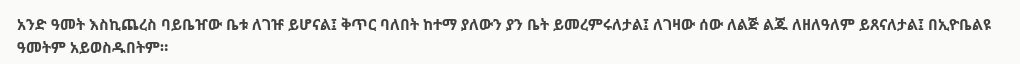አንድ ዓመት እስኪጨረስ ባይቤዠው ቤቱ ለገዡ ይሆናል፤ ቅጥር ባለበት ከተማ ያለውን ያን ቤት ይመረምሩለታል፤ ለገዛው ሰው ለልጅ ልጁ ለዘለዓለም ይጸናለታል፤ በኢዮቤልዩ ዓመትም አይወስዱበትም።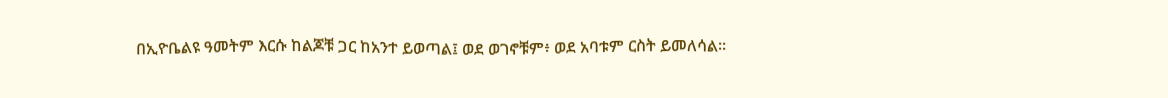በኢዮቤልዩ ዓመትም እርሱ ከልጆቹ ጋር ከአንተ ይወጣል፤ ወደ ወገኖቹም፥ ወደ አባቱም ርስት ይመለሳል።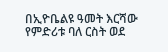በኢዮቤልዩ ዓመት እርሻው የምድሪቱ ባለ ርስት ወደ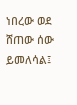ነበረው ወደ ሸጠው ሰው ይመለሳል፤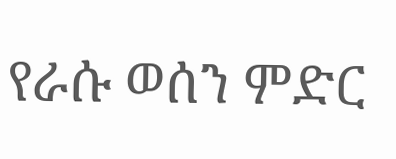የራሱ ወሰን ምድር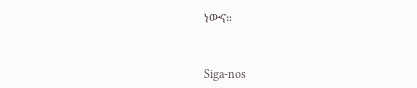ነውና።


Siga-nos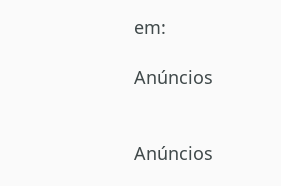em:

Anúncios


Anúncios